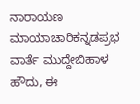ನಾರಾಯಣ ಮಾಯಾಚಾರಿಕನ್ನಡಪ್ರಭ ವಾರ್ತೆ ಮುದ್ದೇಬಿಹಾಳ
ಹೌದು, ಈ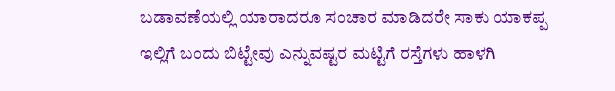ಬಡಾವಣೆಯಲ್ಲಿ ಯಾರಾದರೂ ಸಂಚಾರ ಮಾಡಿದರೇ ಸಾಕು ಯಾಕಪ್ಪ ಇಲ್ಲಿಗೆ ಬಂದು ಬಿಟ್ಟೇವು ಎನ್ನುವಷ್ಟರ ಮಟ್ಟಿಗೆ ರಸ್ತೆಗಳು ಹಾಳಗಿ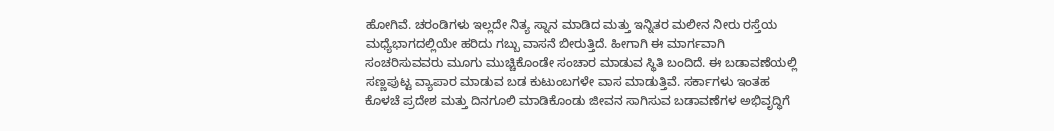ಹೋಗಿವೆ. ಚರಂಡಿಗಳು ಇಲ್ಲದೇ ನಿತ್ಯ ಸ್ನಾನ ಮಾಡಿದ ಮತ್ತು ಇನ್ನಿತರ ಮಲೀನ ನೀರು ರಸ್ತೆಯ ಮಧ್ಯೆಭಾಗದಲ್ಲಿಯೇ ಹರಿದು ಗಬ್ಬು ವಾಸನೆ ಬೀರುತ್ತಿದೆ. ಹೀಗಾಗಿ ಈ ಮಾರ್ಗವಾಗಿ ಸಂಚರಿಸುವವರು ಮೂಗು ಮುಚ್ಚಿಕೊಂಡೇ ಸಂಚಾರ ಮಾಡುವ ಸ್ಥಿತಿ ಬಂದಿದೆ. ಈ ಬಡಾವಣೆಯಲ್ಲಿ ಸಣ್ಣಪುಟ್ಟ ವ್ಯಾಪಾರ ಮಾಡುವ ಬಡ ಕುಟುಂಬಗಳೇ ವಾಸ ಮಾಡುತ್ತಿವೆ. ಸರ್ಕಾಗಳು ಇಂತಹ ಕೊಳಚೆ ಪ್ರದೇಶ ಮತ್ತು ದಿನಗೂಲಿ ಮಾಡಿಕೊಂಡು ಜೀವನ ಸಾಗಿಸುವ ಬಡಾವಣೆಗಳ ಅಭಿವೃದ್ಧಿಗೆ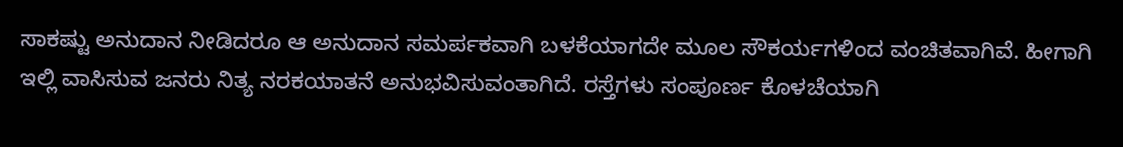ಸಾಕಷ್ಟು ಅನುದಾನ ನೀಡಿದರೂ ಆ ಅನುದಾನ ಸಮರ್ಪಕವಾಗಿ ಬಳಕೆಯಾಗದೇ ಮೂಲ ಸೌಕರ್ಯಗಳಿಂದ ವಂಚಿತವಾಗಿವೆ. ಹೀಗಾಗಿ ಇಲ್ಲಿ ವಾಸಿಸುವ ಜನರು ನಿತ್ಯ ನರಕಯಾತನೆ ಅನುಭವಿಸುವಂತಾಗಿದೆ. ರಸ್ತೆಗಳು ಸಂಪೂರ್ಣ ಕೊಳಚೆಯಾಗಿ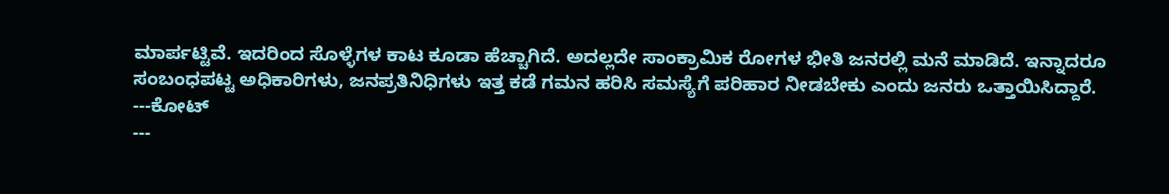ಮಾರ್ಪಟ್ಟಿವೆ. ಇದರಿಂದ ಸೊಳ್ಳೆಗಳ ಕಾಟ ಕೂಡಾ ಹೆಚ್ಚಾಗಿದೆ. ಅದಲ್ಲದೇ ಸಾಂಕ್ರಾಮಿಕ ರೋಗಳ ಭೀತಿ ಜನರಲ್ಲಿ ಮನೆ ಮಾಡಿದೆ. ಇನ್ನಾದರೂ ಸಂಬಂಧಪಟ್ಟ ಅಧಿಕಾರಿಗಳು, ಜನಪ್ರತಿನಿಧಿಗಳು ಇತ್ತ ಕಡೆ ಗಮನ ಹರಿಸಿ ಸಮಸ್ಯೆಗೆ ಪರಿಹಾರ ನೀಡಬೇಕು ಎಂದು ಜನರು ಒತ್ತಾಯಿಸಿದ್ದಾರೆ.
---ಕೋಟ್
---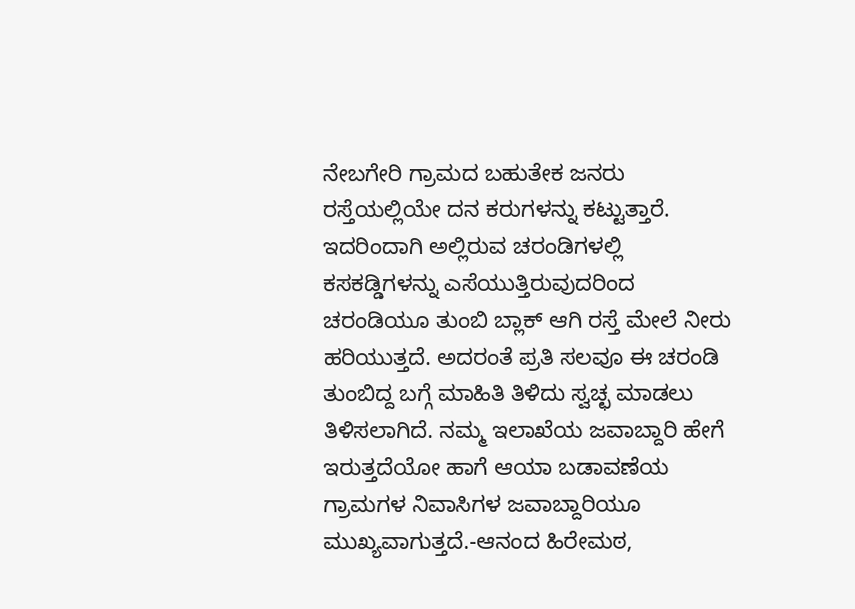ನೇಬಗೇರಿ ಗ್ರಾಮದ ಬಹುತೇಕ ಜನರು ರಸ್ತೆಯಲ್ಲಿಯೇ ದನ ಕರುಗಳನ್ನು ಕಟ್ಟುತ್ತಾರೆ. ಇದರಿಂದಾಗಿ ಅಲ್ಲಿರುವ ಚರಂಡಿಗಳಲ್ಲಿ ಕಸಕಡ್ಡಿಗಳನ್ನು ಎಸೆಯುತ್ತಿರುವುದರಿಂದ ಚರಂಡಿಯೂ ತುಂಬಿ ಬ್ಲಾಕ್ ಆಗಿ ರಸ್ತೆ ಮೇಲೆ ನೀರು ಹರಿಯುತ್ತದೆ. ಅದರಂತೆ ಪ್ರತಿ ಸಲವೂ ಈ ಚರಂಡಿ ತುಂಬಿದ್ದ ಬಗ್ಗೆ ಮಾಹಿತಿ ತಿಳಿದು ಸ್ವಚ್ಛ ಮಾಡಲು ತಿಳಿಸಲಾಗಿದೆ. ನಮ್ಮ ಇಲಾಖೆಯ ಜವಾಬ್ದಾರಿ ಹೇಗೆ ಇರುತ್ತದೆಯೋ ಹಾಗೆ ಆಯಾ ಬಡಾವಣೆಯ ಗ್ರಾಮಗಳ ನಿವಾಸಿಗಳ ಜವಾಬ್ದಾರಿಯೂ ಮುಖ್ಯವಾಗುತ್ತದೆ.-ಆನಂದ ಹಿರೇಮಠ,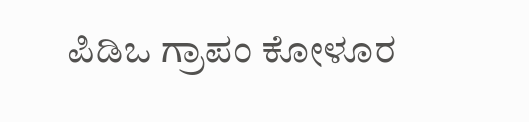ಪಿಡಿಒ ಗ್ರಾಪಂ ಕೋಳೂರ